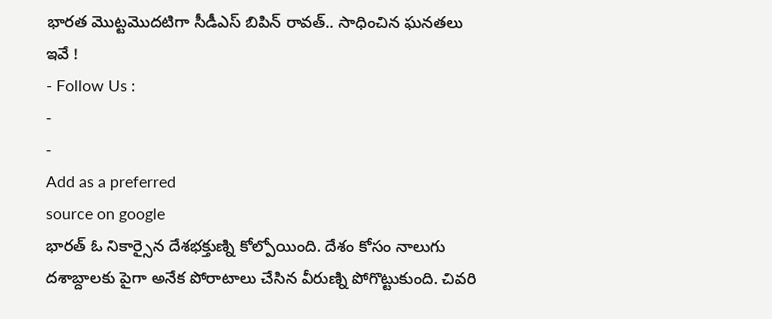భారత మొట్టమొదటిగా సీడీఎస్ బిపిన్ రావత్.. సాధించిన ఘనతలు ఇవే !
- Follow Us :
-
-
Add as a preferred
source on google
భారత్ ఓ నికార్సైన దేశభక్తుణ్ని కోల్పోయింది. దేశం కోసం నాలుగు దశాబ్దాలకు పైగా అనేక పోరాటాలు చేసిన వీరుణ్ని పోగొట్టుకుంది. చివరి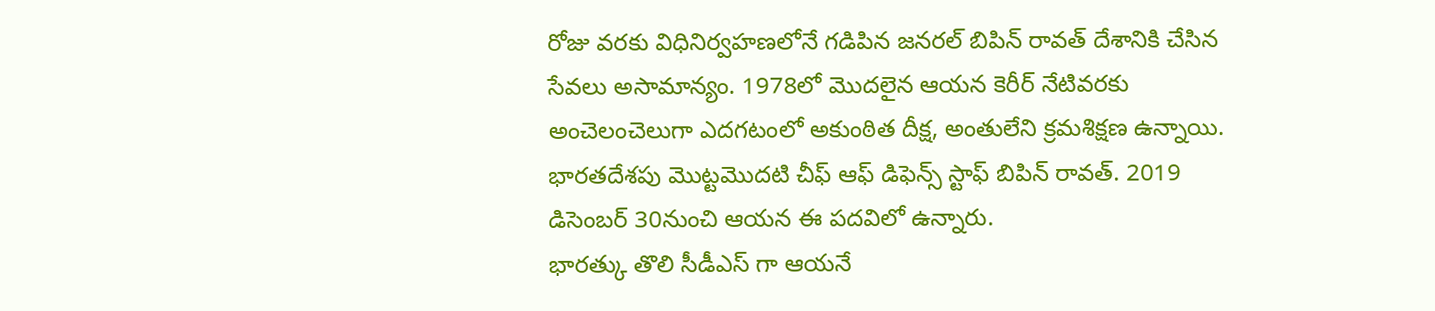రోజు వరకు విధినిర్వహణలోనే గడిపిన జనరల్ బిపిన్ రావత్ దేశానికి చేసిన సేవలు అసామాన్యం. 1978లో మొదలైన ఆయన కెరీర్ నేటివరకు అంచెలంచెలుగా ఎదగటంలో అకుంఠిత దీక్ష, అంతులేని క్రమశిక్షణ ఉన్నాయి.
భారతదేశపు మొట్టమొదటి చీఫ్ ఆఫ్ డిఫెన్స్ స్టాఫ్ బిపిన్ రావత్. 2019 డిసెంబర్ 30నుంచి ఆయన ఈ పదవిలో ఉన్నారు.
భారత్కు తొలి సీడీఎస్ గా ఆయనే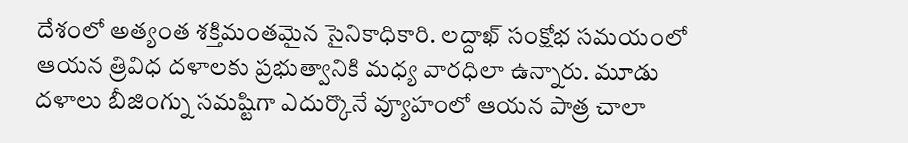దేశంలో అత్యంత శక్తిమంతమైన సైనికాధికారి. లద్దాఖ్ సంక్షోభ సమయంలో ఆయన త్రివిధ దళాలకు ప్రభుత్వానికి మధ్య వారధిలా ఉన్నారు. మూడు దళాలు బీజింగ్ను సమష్టిగా ఎదుర్కొనే వ్యూహంలో ఆయన పాత్ర చాలా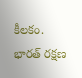కీలకం. భారత్ రక్షణ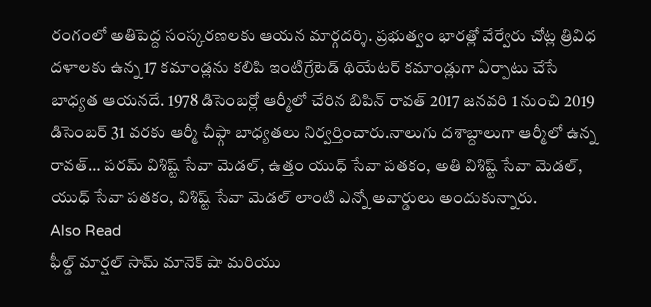రంగంలో అతిపెద్ద సంస్కరణలకు ఆయన మార్గదర్శి. ప్రభుత్వం భారత్లో వేర్వేరు చోట్ల త్రివిధ దళాలకు ఉన్న 17 కమాండ్లను కలిపి ఇంటిగ్రేటెడ్ థియేటర్ కమాండ్లుగా ఏర్పాటు చేసే బాధ్యత ఆయనదే. 1978 డిసెంబర్లో ఆర్మీలో చేరిన బిపిన్ రావత్ 2017 జనవరి 1 నుంచి 2019 డిసెంబర్ 31 వరకు ఆర్మీ చీఫ్గా బాధ్యతలు నిర్వర్తించారు.నాలుగు దశాబ్దాలుగా ఆర్మీలో ఉన్న రావత్… పరమ్ విశిష్ట్ సేవా మెడల్, ఉత్తం యుధ్ సేవా పతకం, అతి విశిష్ట్ సేవా మెడల్, యుధ్ సేవా పతకం, విశిష్ట్ సేవా మెడల్ లాంటి ఎన్నో అవార్డులు అందుకున్నారు.
Also Read
ఫీల్డ్ మార్షల్ సామ్ మానెక్ షా మరియు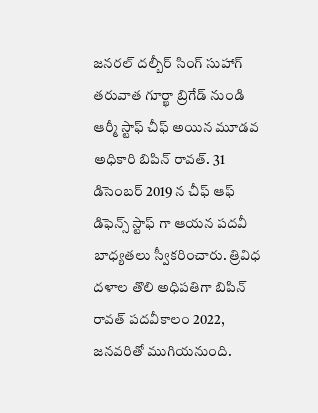జనరల్ దల్బీర్ సింగ్ సుహాగ్ తరువాత గూర్ఖా బ్రిగేడ్ నుండి ఆర్మీ స్టాఫ్ చీఫ్ అయిన మూడవ అధికారి బిపిన్ రావత్. 31 డిసెంబర్ 2019 న చీఫ్ ఆఫ్ డిఫెన్స్ స్టాఫ్ గా ఆయన పదవీ బాధ్యతలు స్వీకరించారు. త్రివిధ దళాల తొలి అధిపతిగా బిపిన్ రావత్ పదవీకాలం 2022, జనవరితో ముగియనుంది.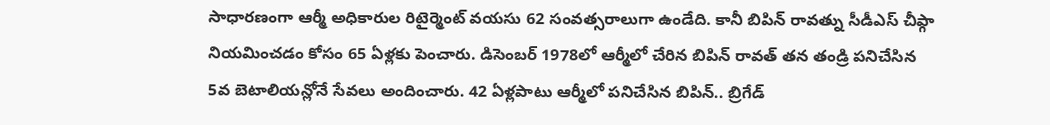సాధారణంగా ఆర్మీ అధికారుల రిటైర్మెంట్ వయసు 62 సంవత్సరాలుగా ఉండేది. కానీ బిపిన్ రావత్ను సీడీఎస్ చీఫ్గా నియమించడం కోసం 65 ఏళ్లకు పెంచారు. డిసెంబర్ 1978లో ఆర్మీలో చేరిన బిపిన్ రావత్ తన తండ్రి పనిచేసిన 5వ బెటాలియన్లోనే సేవలు అందించారు. 42 ఏళ్లపాటు ఆర్మీలో పనిచేసిన బిపిన్.. బ్రిగేడ్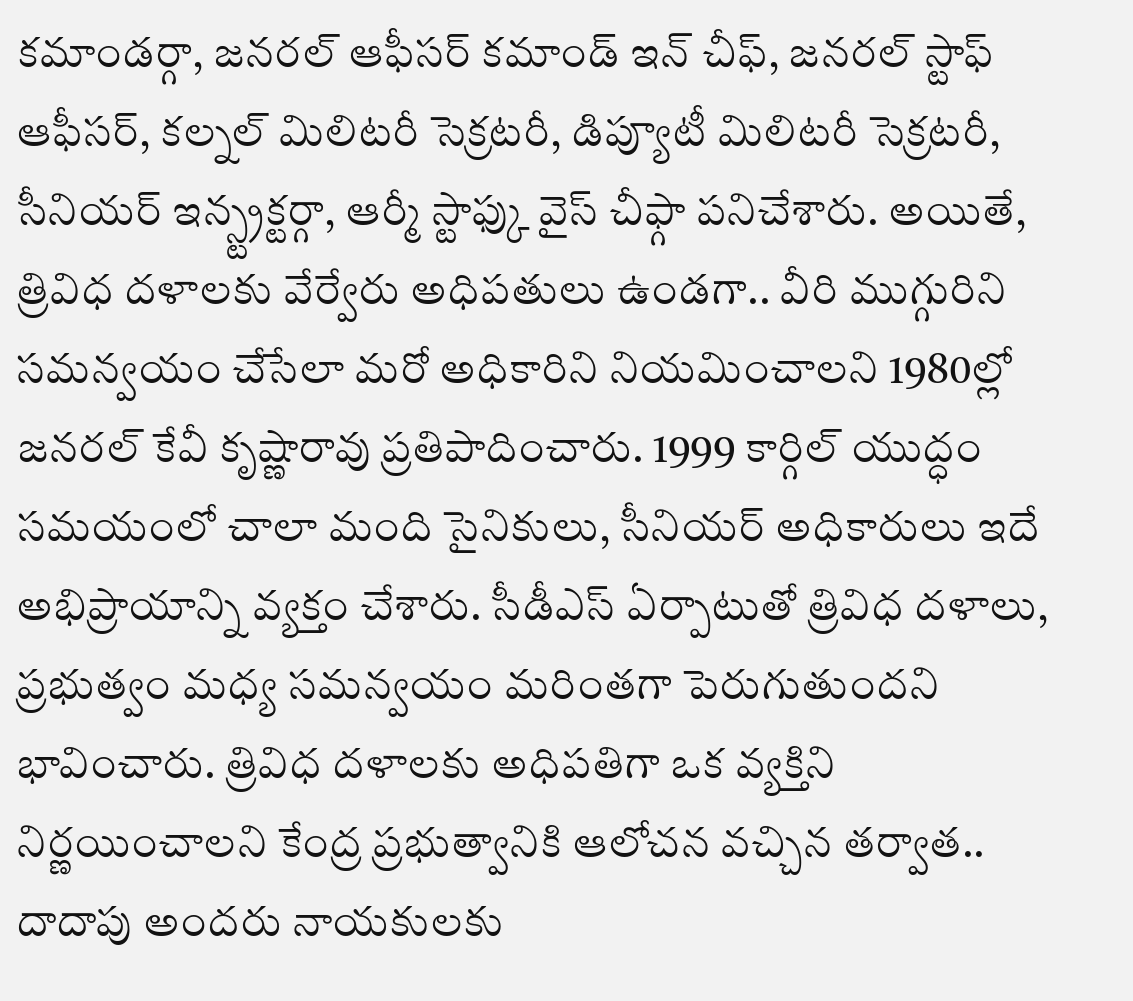కమాండర్గా, జనరల్ ఆఫీసర్ కమాండ్ ఇన్ చీఫ్, జనరల్ స్టాఫ్ ఆఫీసర్, కల్నల్ మిలిటరీ సెక్రటరీ, డిప్యూటీ మిలిటరీ సెక్రటరీ, సీనియర్ ఇన్స్ట్రక్టర్గా, ఆర్మీ స్టాఫ్కు వైస్ చీఫ్గా పనిచేశారు. అయితే, త్రివిధ దళాలకు వేర్వేరు అధిపతులు ఉండగా.. వీరి ముగ్గురిని సమన్వయం చేసేలా మరో అధికారిని నియమించాలని 1980ల్లో జనరల్ కేవీ కృష్ణారావు ప్రతిపాదించారు. 1999 కార్గిల్ యుద్ధం సమయంలో చాలా మంది సైనికులు, సీనియర్ అధికారులు ఇదే అభిప్రాయాన్ని వ్యక్తం చేశారు. సీడీఎస్ ఏర్పాటుతో త్రివిధ దళాలు, ప్రభుత్వం మధ్య సమన్వయం మరింతగా పెరుగుతుందని భావించారు. త్రివిధ దళాలకు అధిపతిగా ఒక వ్యక్తిని నిర్ణయించాలని కేంద్ర ప్రభుత్వానికి ఆలోచన వచ్చిన తర్వాత.. దాదాపు అందరు నాయకులకు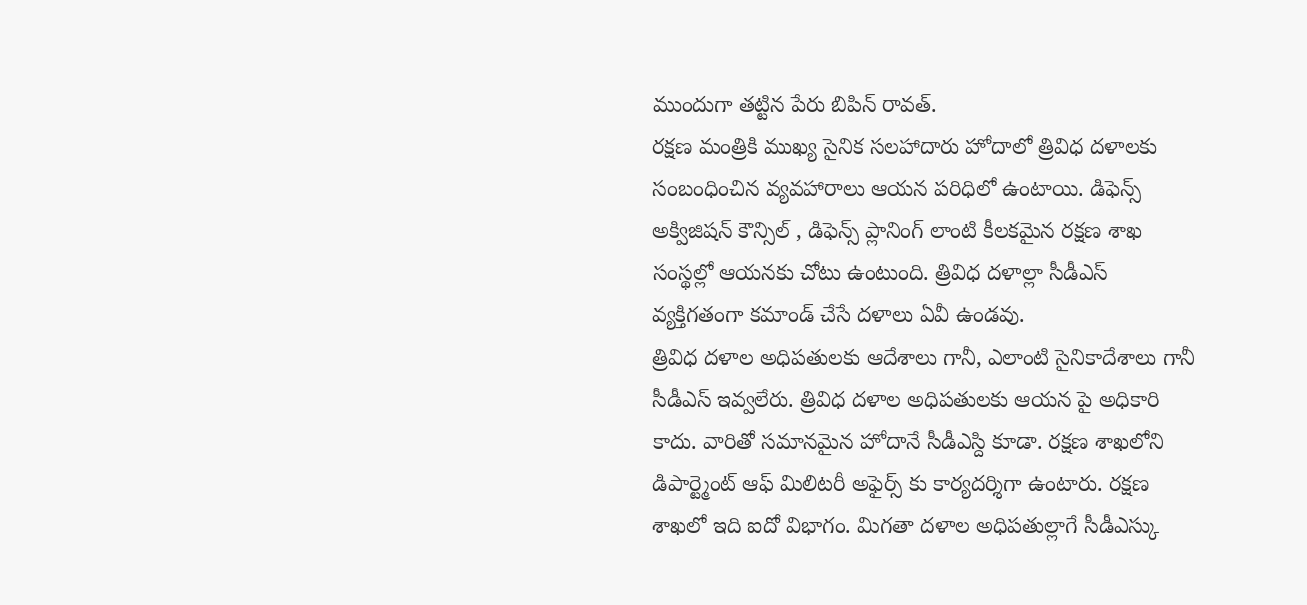ముందుగా తట్టిన పేరు బిపిన్ రావత్.
రక్షణ మంత్రికి ముఖ్య సైనిక సలహాదారు హోదాలో త్రివిధ దళాలకు సంబంధించిన వ్యవహారాలు ఆయన పరిధిలో ఉంటాయి. డిఫెన్స్ అక్విజిషన్ కౌన్సిల్ , డిఫెన్స్ ప్లానింగ్ లాంటి కీలకమైన రక్షణ శాఖ సంస్థల్లో ఆయనకు చోటు ఉంటుంది. త్రివిధ దళాల్లా సీడీఎస్ వ్యక్తిగతంగా కమాండ్ చేసే దళాలు ఏవీ ఉండవు.
త్రివిధ దళాల అధిపతులకు ఆదేశాలు గానీ, ఎలాంటి సైనికాదేశాలు గానీ సీడీఎస్ ఇవ్వలేరు. త్రివిధ దళాల అధిపతులకు ఆయన పై అధికారి కాదు. వారితో సమానమైన హోదానే సీడీఎస్ది కూడా. రక్షణ శాఖలోని డిపార్ట్మెంట్ ఆఫ్ మిలిటరీ అఫైర్స్ కు కార్యదర్శిగా ఉంటారు. రక్షణ శాఖలో ఇది ఐదో విభాగం. మిగతా దళాల అధిపతుల్లాగే సీడీఎస్కు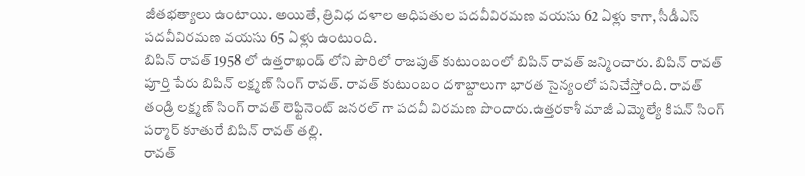జీతభత్యాలు ఉంటాయి. అయితే, త్రివిధ దళాల అధిపతుల పదవీవిరమణ వయసు 62 ఏళ్లు కాగా, సీడీఎస్ పదవీవిరమణ వయసు 65 ఏళ్లు ఉంటుంది.
బిపిన్ రావత్ 1958 లో ఉత్తరాఖండ్ లోని పౌరిలో రాజపుత్ కుటుంబంలో బిపిన్ రావత్ జన్మించారు. బిపిన్ రావత్ పూర్తి పేరు బిపిన్ లక్ష్మణ్ సింగ్ రావత్. రావత్ కుటుంబం దశాబ్దాలుగా భారత సైన్యంలో పనిచేస్తోంది. రావత్ తండ్రి లక్ష్మణ్ సింగ్ రావత్ లెఫ్టినెంట్ జనరల్ గా పదవీ విరమణ పొందారు.ఉత్తరకాశీ మాజీ ఎమ్మెల్యే కిషన్ సింగ్ పర్మార్ కూతురే బిపిన్ రావత్ తల్లి.
రావత్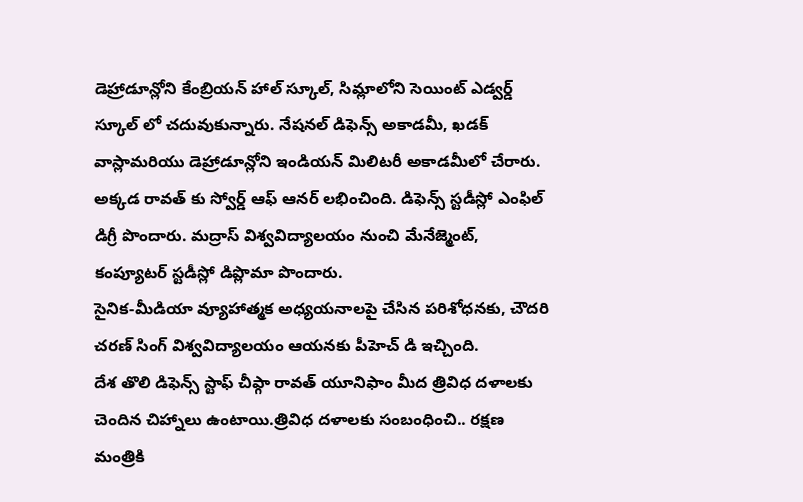డెహ్రాడూన్లోని కేంబ్రియన్ హాల్ స్కూల్, సిమ్లాలోని సెయింట్ ఎడ్వర్డ్ స్కూల్ లో చదువుకున్నారు. నేషనల్ డిఫెన్స్ అకాడమీ, ఖడక్ వాస్లామరియు డెహ్రాడూన్లోని ఇండియన్ మిలిటరీ అకాడమీలో చేరారు. అక్కడ రావత్ కు స్వోర్డ్ ఆఫ్ ఆనర్ లభించింది. డిఫెన్స్ స్టడీస్లో ఎంఫిల్ డిగ్రీ పొందారు. మద్రాస్ విశ్వవిద్యాలయం నుంచి మేనేజ్మెంట్, కంప్యూటర్ స్టడీస్లో డిప్లొమా పొందారు.
సైనిక-మీడియా వ్యూహాత్మక అధ్యయనాలపై చేసిన పరిశోధనకు, చౌదరి చరణ్ సింగ్ విశ్వవిద్యాలయం ఆయనకు పీహెచ్ డి ఇచ్చింది.
దేశ తొలి డిఫెన్స్ స్టాఫ్ చీఫ్గా రావత్ యూనిఫాం మీద త్రివిధ దళాలకు చెందిన చిహ్నాలు ఉంటాయి.త్రివిధ దళాలకు సంబంధించి.. రక్షణ మంత్రికి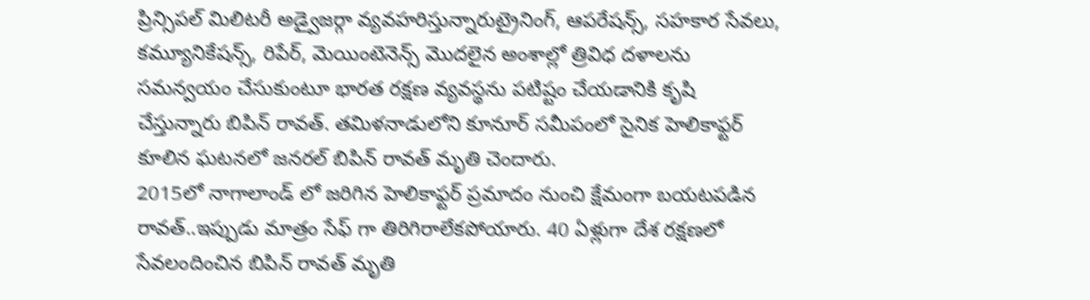ప్రిన్సిపల్ మిలిటరీ అడ్వైజర్గా వ్యవహరిస్తున్నారుట్రైనింగ్, ఆపరేషన్స్, సహకార సేవలు, కమ్యూనికేషన్స్, రిపేర్, మెయింటెనెన్స్ మొదలైన అంశాల్లో త్రివిధ దళాలను సమన్వయం చేసుకుంటూ భారత రక్షణ వ్యవస్థను పటిష్టం చేయడానికి కృషి చేస్తున్నారు బిపిన్ రావత్. తమిళనాడులోని కూనూర్ సమీపంలో సైనిక హెలికాఫ్టర్ కూలిన ఘటనలో జనరల్ బిపిన్ రావత్ మృతి చెందారు.
2015లో నాగాలాండ్ లో జరిగిన హెలికాఫ్టర్ ప్రమాదం నుంచి క్షేమంగా బయటపడిన రావత్..ఇప్పుడు మాత్రం సేఫ్ గా తిరిగిరాలేకపోయారు. 40 ఏళ్లుగా దేశ రక్షణలో సేవలందించిన బిపిన్ రావత్ మృతి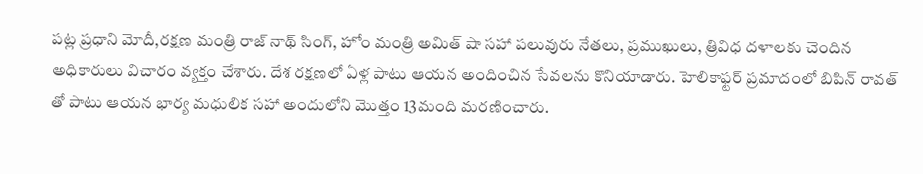పట్ల ప్రధాని మోదీ,రక్షణ మంత్రి రాజ్ నాథ్ సింగ్, హోం మంత్రి అమిత్ షా సహా పలువురు నేతలు, ప్రముఖులు, త్రివిధ దళాలకు చెందిన అధికారులు విచారం వ్యక్తం చేశారు. దేశ రక్షణలో ఏళ్ల పాటు ఆయన అందించిన సేవలను కొనియాడారు. హెలికాఫ్టర్ ప్రమాదంలో బిపిన్ రావత్ తో పాటు ఆయన భార్య మధులిక సహా అందులోని మొత్తం 13మంది మరణించారు.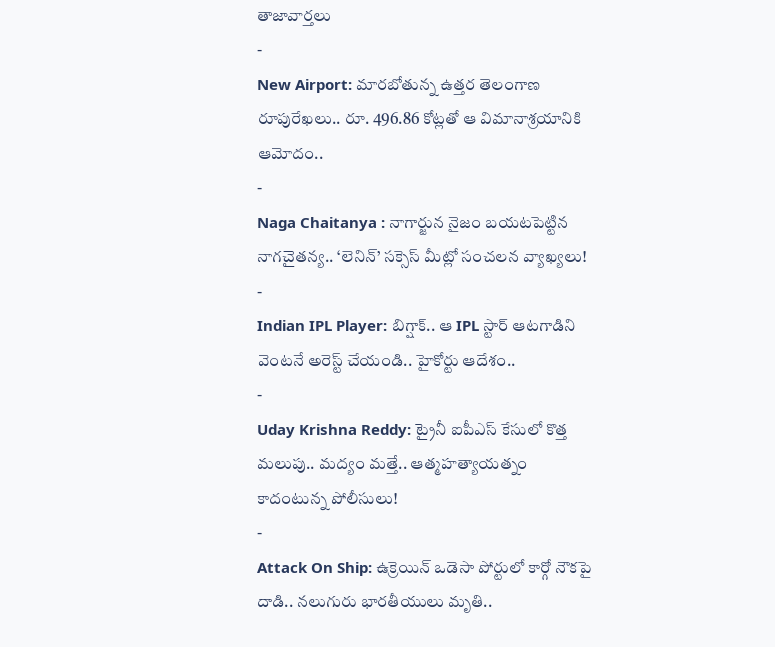తాజావార్తలు
-
New Airport: మారబోతున్న ఉత్తర తెలంగాణ రూపురేఖలు.. రూ. 496.86 కోట్లతో ఆ విమానాశ్రయానికి ఆమోదం..
-
Naga Chaitanya : నాగార్జున నైజం బయటపెట్టిన నాగచైతన్య.. ‘లెనిన్’ సక్సెస్ మీట్లో సంచలన వ్యాఖ్యలు!
-
Indian IPL Player: బిగ్షాక్.. ఆ IPL స్టార్ ఆటగాడిని వెంటనే అరెస్ట్ చేయండి.. హైకోర్టు ఆదేశం..
-
Uday Krishna Reddy: ట్రైనీ ఐపీఎస్ కేసులో కొత్త మలుపు.. మద్యం మత్తే.. ఆత్మహత్యాయత్నం కాదంటున్న పోలీసులు!
-
Attack On Ship: ఉక్రెయిన్ ఒడెసా పోర్టులో కార్గో నౌకపై దాడి.. నలుగురు భారతీయులు మృతి..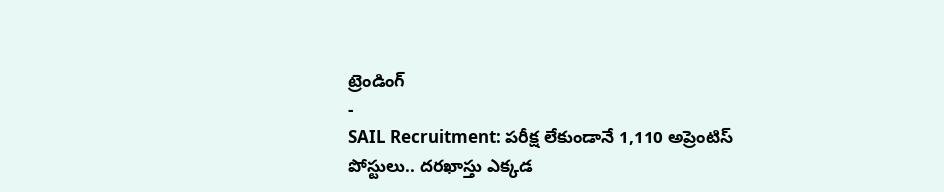ట్రెండింగ్
-
SAIL Recruitment: పరీక్ష లేకుండానే 1,110 అప్రెంటిస్ పోస్టులు.. దరఖాస్తు ఎక్కడ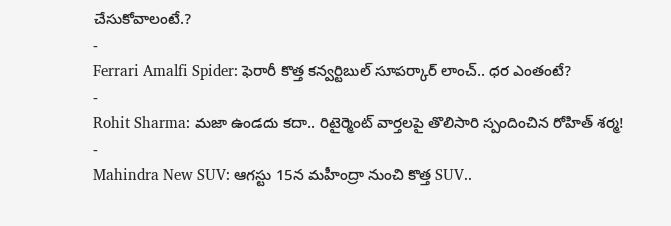చేసుకోవాలంటే.?
-
Ferrari Amalfi Spider: ఫెరారీ కొత్త కన్వర్టిబుల్ సూపర్కార్ లాంచ్.. ధర ఎంతంటే?
-
Rohit Sharma: మజా ఉండదు కదా.. రిటైర్మెంట్ వార్తలపై తొలిసారి స్పందించిన రోహిత్ శర్మ!
-
Mahindra New SUV: ఆగస్టు 15న మహీంద్రా నుంచి కొత్త SUV..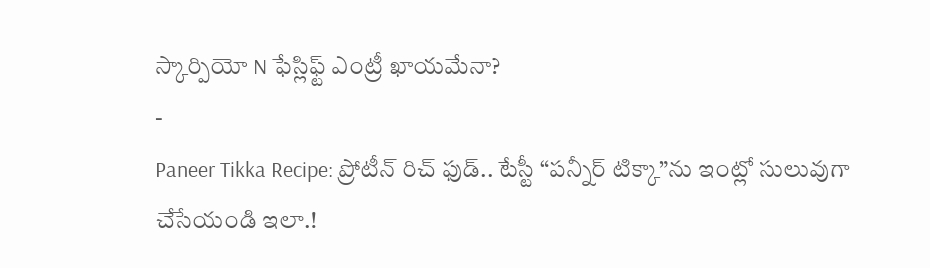స్కార్పియో N ఫేస్లిఫ్ట్ ఎంట్రీ ఖాయమేనా?
-
Paneer Tikka Recipe: ప్రోటీన్ రిచ్ ఫుడ్.. టేస్టీ “పన్నీర్ టిక్కా”ను ఇంట్లో సులువుగా చేసేయండి ఇలా.!